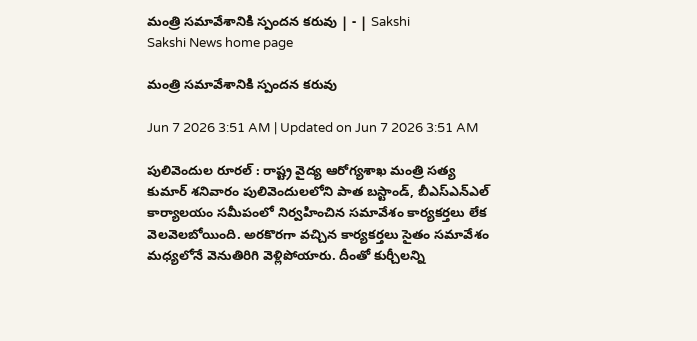మంత్రి సమావేశానికి స్పందన కరువు | - | Sakshi
Sakshi News home page

మంత్రి సమావేశానికి స్పందన కరువు

Jun 7 2026 3:51 AM | Updated on Jun 7 2026 3:51 AM

పులివెందుల రూరల్‌ : రాష్ట్ర వైద్య ఆరోగ్యశాఖ మంత్రి సత్య కుమార్‌ శనివారం పులివెందులలోని పాత బస్టాండ్‌, బీఎస్‌ఎన్‌ఎల్‌ కార్యాలయం సమీపంలో నిర్వహించిన సమావేశం కార్యకర్తలు లేక వెలవెలబోయింది. అరకొరగా వచ్చిన కార్యకర్తలు సైతం సమావేశం మధ్యలోనే వెనుతిరిగి వెళ్లిపోయారు. దీంతో కుర్చీలన్ని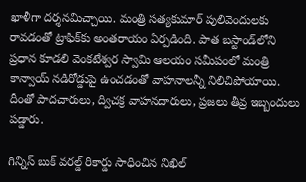ఖాళీగా దర్శనమిచ్చాయి. మంత్రి సత్యకుమార్‌ పులివెందులకు రావడంతో ట్రాఫిక్‌కు అంతరాయం ఏర్పడింది. పాత బస్టాండ్‌లోని ప్రధాన కూడలి వెంకటేశ్వర స్వామి ఆలయం సమీపంలో మంత్రి కాన్వాయ్‌ నడిరోడ్డుపై ఉంచడంతో వాహనాలన్నీ నిలిచిపోయాయి. దీంతో పాదచారులు, ద్విచక్ర వాహనదారులు, ప్రజలు తీవ్ర ఇబ్బందులు పడ్డారు.

గిన్నిస్‌ బుక్‌ వరల్డ్‌ రికార్డు సాధించిన నిఖిల్‌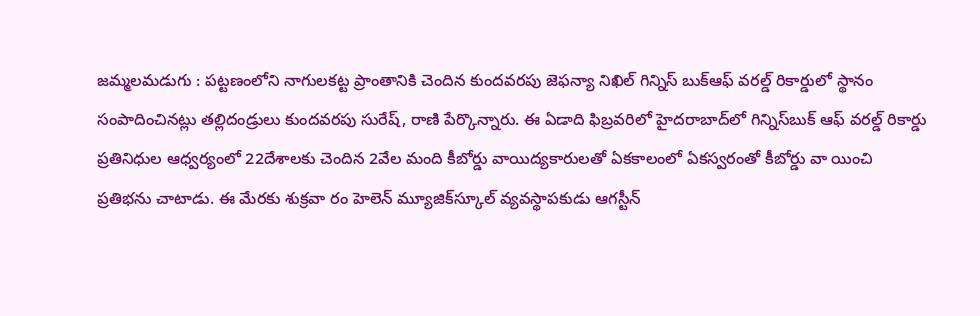జమ్మలమడుగు : పట్టణంలోని నాగులకట్ట ప్రాంతానికి చెందిన కుందవరపు జెఫన్యా నిఖిల్‌ గిన్నిస్‌ బుక్‌ఆఫ్‌ వరల్డ్‌ రికార్డులో స్థానం సంపాదించినట్లు తల్లిదండ్రులు కుందవరపు సురేష్‌, రాణి పేర్కొన్నారు. ఈ ఏడాది ఫిబ్రవరిలో హైదరాబాద్‌లో గిన్నిస్‌బుక్‌ ఆఫ్‌ వరల్డ్‌ రికార్డు ప్రతినిధుల ఆధ్వర్యంలో 22దేశాలకు చెందిన 2వేల మంది కీబోర్డు వాయిద్యకారులతో ఏకకాలంలో ఏకస్వరంతో కీబోర్డు వా యించి ప్రతిభను చాటాడు. ఈ మేరకు శుక్రవా రం హెలెన్‌ మ్యూజిక్‌స్కూల్‌ వ్యవస్థాపకుడు ఆగస్టీన్‌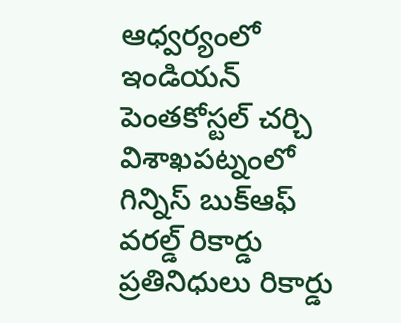ఆధ్వర్యంలో ఇండియన్‌ పెంతకోస్టల్‌ చర్చి విశాఖపట్నంలో గిన్నిస్‌ బుక్‌ఆఫ్‌ వరల్డ్‌ రికార్డు ప్రతినిధులు రికార్డు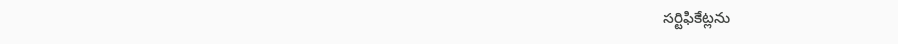సర్టిఫికేట్లను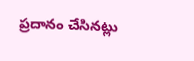ప్రదానం చేసినట్లు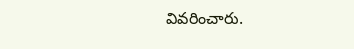వివరించారు.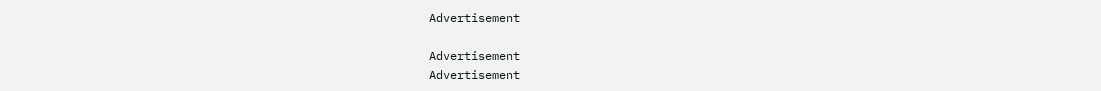Advertisement

Advertisement
Advertisement